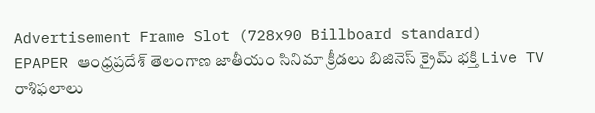Advertisement Frame Slot (728x90 Billboard standard)
EPAPER ఆంధ్రప్రదేశ్ తెలంగాణ జాతీయం సినిమా క్రీడలు బిజినెస్ క్రైమ్ భక్తి Live TV రాశిఫలాలు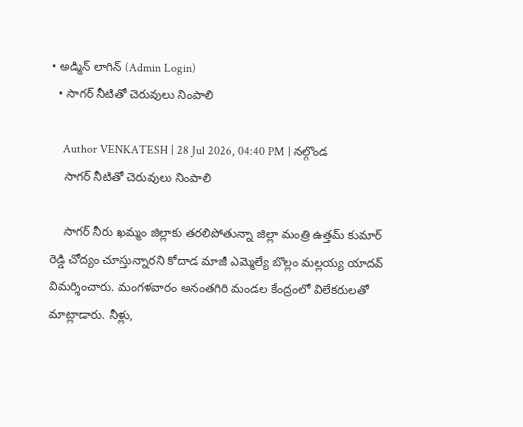• అడ్మిన్ లాగిన్ (Admin Login)
  • సాగర్ నీటితో చెరువులు నింపాలి

    Author VENKATESH | 28 Jul 2026, 04:40 PM | నల్గొండ
    సాగర్ నీటితో చెరువులు నింపాలి

    సాగర్ నీరు ఖమ్మం జిల్లాకు తరలిపోతున్నా జిల్లా మంత్రి ఉత్తమ్ కుమార్ రెడ్డి చోద్యం చూస్తున్నారని కోదాడ మాజీ ఎమ్మెల్యే బొల్లం మల్లయ్య యాదవ్ విమర్శించారు. మంగళవారం అనంత‌గిరి మండల కేంద్రంలో విలేకరులతో మాట్లాడారు. నీళ్లు,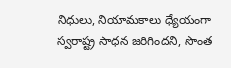నిధులు, నియామకాలు ధ్యేయంగా స్వరాష్ట్ర సాధన జరిగిందని, సొంత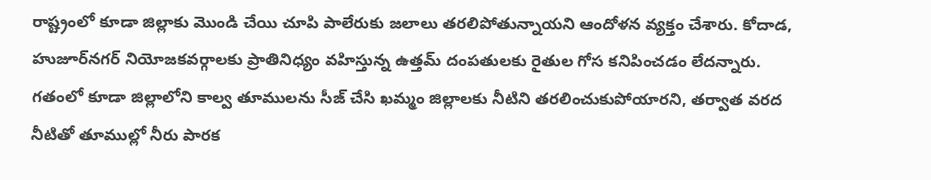రాష్ట్రంలో కూడా జిల్లాకు మొండి చేయి చూపి పాలేరుకు జలాలు తరలిపోతున్నాయని ఆందోళన వ్యక్తం చేశారు. కోదాడ, హుజూర్‌న‌గ‌ర్ నియోజకవర్గాలకు ప్రాతినిధ్యం వహిస్తున్న ఉత్తమ్ దంపతులకు రైతుల గోస కనిపించడం లేదన్నారు. గతంలో కూడా జిల్లాలోని కాల్వ తూములను సీజ్ చేసి ఖమ్మం జిల్లాలకు నీటిని తరలించుకుపోయారని, తర్వాత వరద నీటితో తూముల్లో నీరు పారక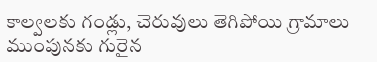కాల్వ‌ల‌కు గండ్లు, చెరువులు తెగిపోయి గ్రామాలు ముంపునకు గురైన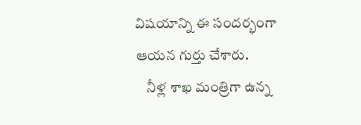విష‌యాన్ని ఈ సంద‌ర్భంగా ఆయ‌న గుర్తు చేశారు.
    నీళ్ల శాఖ మంత్రిగా ఉన్న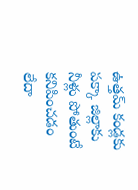ఉత్తమ్ కండ్లకు పక్కా జిల్లాకు నీళ్లు పోతుంటే కనిపించడం లేదా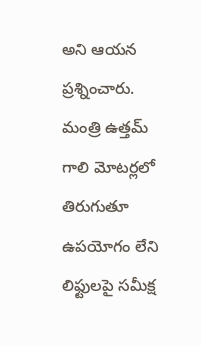అని ఆయ‌న ప్రశ్నించారు. మంత్రి ఉత్తమ్ గాలి మోటర్లలో తిరుగుతూ ఉపయోగం లేని లిఫ్టులపై సమీక్ష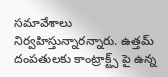సమావేశాలు నిర్వహిస్తున్నారన్నారు. ఉత్తమ్ దంపతులకు కాంట్రాక్ట్స్ పై ఉన్న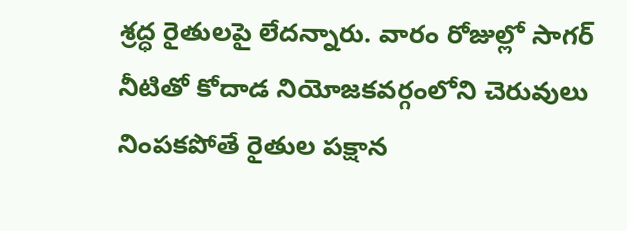శ్రద్ధ రైతులపై లేదన్నారు. వారం రోజుల్లో సాగర్ నీటితో కోదాడ నియోజకవర్గంలోని చెరువులు నింపకపోతే రైతుల పక్షాన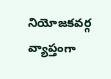నియోజకవర్గ వ్యాప్తంగా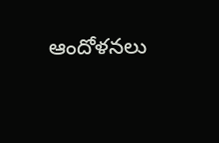ఆందోళనలు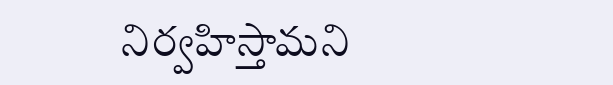నిర్వహిస్తామని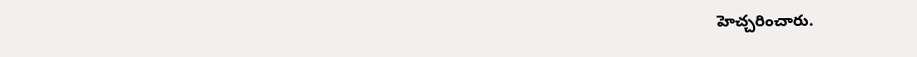హెచ్చ‌రించారు.